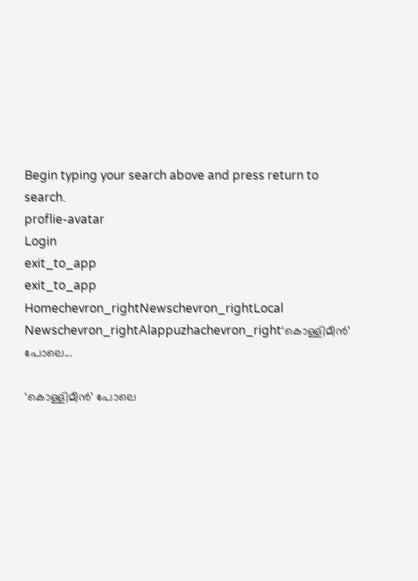Begin typing your search above and press return to search.
proflie-avatar
Login
exit_to_app
exit_to_app
Homechevron_rightNewschevron_rightLocal Newschevron_rightAlappuzhachevron_right‘കൊള്ളിമീൻ’ പോലെ...

‘കൊള്ളിമീൻ’ പോലെ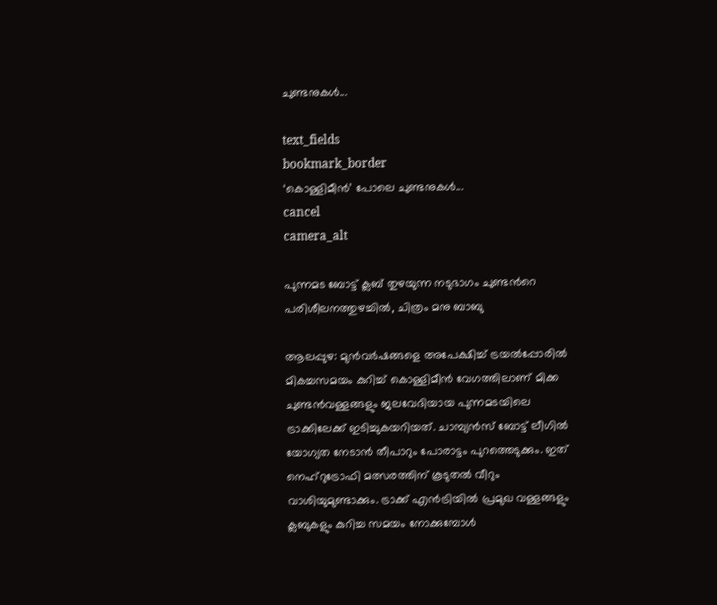ചുണ്ടനുകൾ...

text_fields
bookmark_border
‘കൊള്ളിമീൻ’ പോലെ ചുണ്ടനുകൾ...
cancel
camera_alt

പുന്നമട ബോട്ട് ക്ലബ് തുഴയുന്ന നടുഭാഗം ചുണ്ടന്‍റെ പരിശീലനത്തുഴച്ചിൽ, ചിത്രം മനു ബാബു

ആലപ്പുഴ: മുൻവർഷങ്ങളെ അപേക്ഷിച്ച് ട്രയൽപ്പോരിൽ മികച്ചസമയം കുറിച്ച് കൊള്ളിമീൻ വേഗത്തിലാണ് മിക്ക ചുണ്ടൻവള്ളങ്ങളും ജലവേദിയായ പുന്നമടയിലെ ട്രാക്കിലേക്ക് ഇടിച്ചുകയറിയത്. ചാമ്പ്യൻസ് ബോട്ട് ലീഗിൽ യോഗ്യത നേടാൻ തീപാറും പോരാട്ടം പുറത്തെടുക്കും. ഇത് നെഹ്റുട്രോഫി മത്സരത്തിന് കൂടുതൽ വീറും വാശിയുമുണ്ടാക്കും. ട്രാക്ക് എൻട്രിയിൽ പ്രമുഖ വള്ളങ്ങളും ക്ലബുകളും കുറിച്ച സമയം നോക്കുമ്പോൾ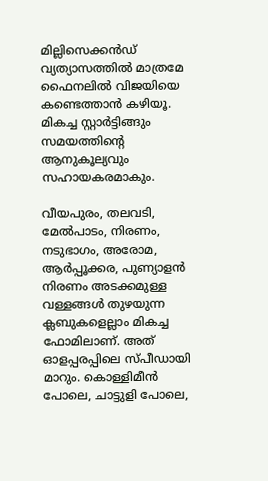മില്ലിസെക്കൻഡ് വ്യത്യാസത്തിൽ മാത്രമേ ഫൈനലിൽ വിജയിയെ കണ്ടെത്താൻ കഴിയൂ. മികച്ച സ്റ്റാർട്ടിങ്ങും സമയത്തിന്‍റെ ആനുകൂല്യവും സഹായകരമാകും.

വീയപുരം, തലവടി, മേൽപാടം, നിരണം, നടുഭാഗം, അരോമ, ആർപ്പൂക്കര, പുണ്യാളൻ നിരണം അടക്കമുള്ള വള്ളങ്ങൾ തുഴയുന്ന ക്ലബുകളെല്ലാം മികച്ച ഫോമിലാണ്. അത് ഓളപ്പരപ്പിലെ സ്പീഡായി മാറും. കൊള്ളിമീന്‍ പോലെ, ചാട്ടുളി പോലെ,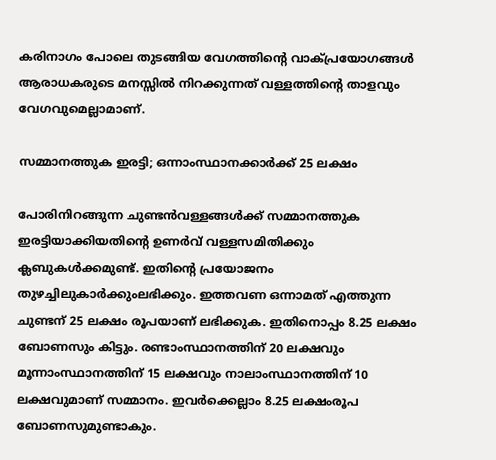കരിനാഗം പോലെ തുടങ്ങിയ വേഗത്തിന്റെ വാക്പ്രയോഗങ്ങള്‍ ആരാധകരുടെ മനസ്സിൽ നിറക്കുന്നത് വള്ളത്തിന്റെ താളവും വേഗവുമെല്ലാമാണ്.

സമ്മാനത്തുക ഇരട്ടി; ഒന്നാംസ്ഥാനക്കാർക്ക് 25 ലക്ഷം

പോരിനിറങ്ങുന്ന ചുണ്ടൻവള്ളങ്ങൾക്ക് സമ്മാനത്തുക ഇരട്ടിയാക്കിയതിന്‍റെ ഉണർവ് വള്ളസമിതിക്കും ക്ലബുകൾക്കമുണ്ട്. ഇതിന്‍റെ പ്രയോജനം തുഴച്ചിലുകാർക്കുംലഭിക്കും. ഇത്തവണ ഒന്നാമത് എത്തുന്ന ചുണ്ടന് 25 ലക്ഷം രൂപയാണ് ലഭിക്കുക. ഇതിനൊപ്പം 8.25 ലക്ഷം ബോണസും കിട്ടും. രണ്ടാംസ്ഥാനത്തിന് 20 ലക്ഷവും മൂന്നാംസ്ഥാനത്തിന് 15 ലക്ഷവും നാലാംസ്ഥാനത്തിന് 10 ലക്ഷവുമാണ് സമ്മാനം. ഇവർക്കെല്ലാം 8.25 ലക്ഷംരൂപ ബോണസുമുണ്ടാകും.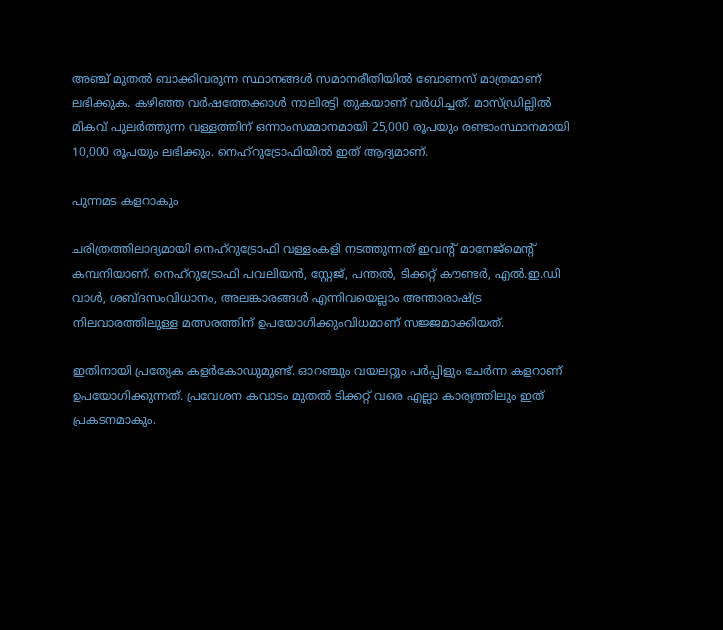അഞ്ച് മുതൽ ബാക്കിവരുന്ന സ്ഥാനങ്ങൾ സമാനരീതിയിൽ ബോണസ് മാത്രമാണ് ലഭിക്കുക. കഴിഞ്ഞ വർഷത്തേക്കാൾ നാലിരട്ടി തുകയാണ് വർധിച്ചത്. മാസ്ഡ്രില്ലിൽ മികവ് പുലർത്തുന്ന വള്ളത്തിന് ഒന്നാംസമ്മാനമായി 25,000 രൂപയും രണ്ടാംസ്ഥാനമായി 10,000 രൂപയും ലഭിക്കും. നെഹ്റുട്രോഫിയിൽ ഇത് ആദ്യമാണ്.

പുന്നമട കളറാകും

ചരിത്രത്തിലാദ്യമായി നെഹ്റുട്രോഫി വള്ളംകളി നടത്തുന്നത് ഇവന്‍റ് മാനേജ്മെന്‍റ് കമ്പനിയാണ്. നെഹ്റുട്രോഫി പവലിയൻ, സ്റ്റേജ്, പന്തൽ, ടിക്കറ്റ് കൗണ്ടർ, എൽ.ഇ.ഡി വാൾ, ശബ്ദസംവിധാനം, അലങ്കാരങ്ങൾ എന്നിവയെല്ലാം അന്താരാഷ്ട്ര നിലവാരത്തിലുള്ള മത്സരത്തിന് ഉപയോഗിക്കുംവിധമാണ് സജ്ജമാക്കിയത്.

ഇതിനായി പ്രത്യേക കളർകോഡുമുണ്ട്. ഓറഞ്ചും വയലറ്റും പർപ്പിളും ചേർന്ന കളറാണ് ഉപയോഗിക്കുന്നത്. പ്രവേശന കവാടം മുതൽ ടിക്കറ്റ് വരെ എല്ലാ കാര്യത്തിലും ഇത് പ്രകടനമാകും.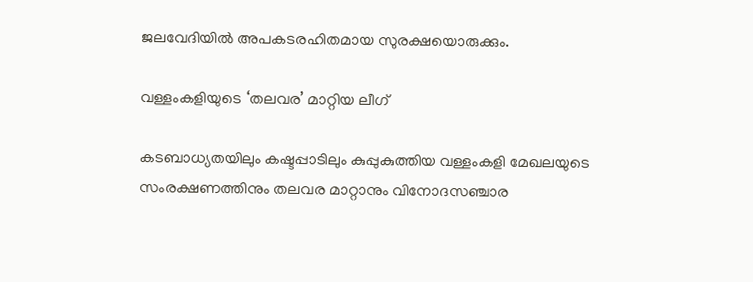ജലവേദിയിൽ അപകടരഹിതമായ സുരക്ഷയൊരുക്കും.

വള്ളംകളിയുടെ ‘തലവര’ മാറ്റിയ ലീഗ്

കടബാധ്യതയിലും കഷ്ടപ്പാടിലും കുപ്പുകുത്തിയ വള്ളംകളി മേഖലയുടെ സംരക്ഷണത്തിനും തലവര മാറ്റാനും വിനോദസഞ്ചാര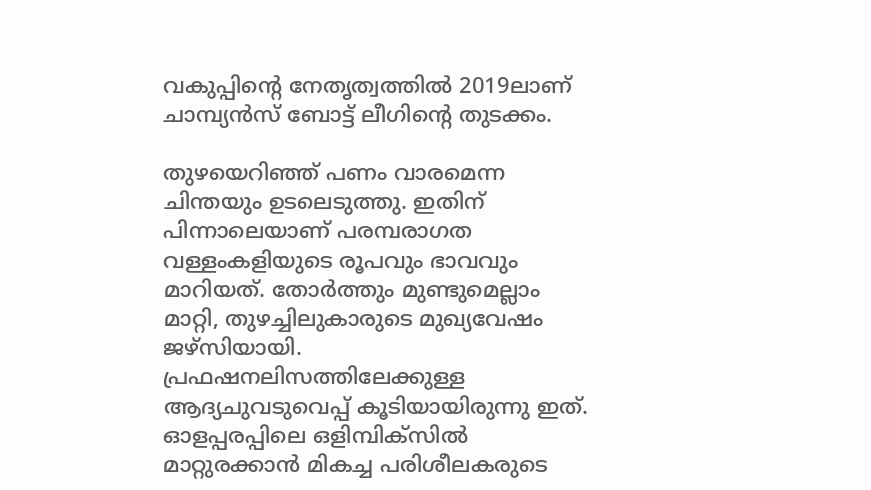വകുപ്പിന്‍റെ നേതൃത്വത്തിൽ 2019ലാണ് ചാമ്പ്യൻസ് ബോട്ട് ലീഗിന്‍റെ തുടക്കം.

തുഴയെറിഞ്ഞ് പണം വാരമെന്ന ചിന്തയും ഉടലെടുത്തു. ഇതിന് പിന്നാലെയാണ് പരമ്പരാഗത വള്ളംകളിയുടെ രൂപവും ഭാവവും മാറിയത്. തോർത്തും മുണ്ടുമെല്ലാം മാറ്റി, തുഴച്ചിലുകാരുടെ മുഖ്യവേഷം ജഴ്സിയായി. പ്രഫഷനലിസത്തിലേക്കുള്ള ആദ്യചുവടുവെപ്പ് കൂടിയായിരുന്നു ഇത്. ഓളപ്പരപ്പിലെ ഒളിമ്പിക്സിൽ മാറ്റുരക്കാൻ മികച്ച പരിശീലകരുടെ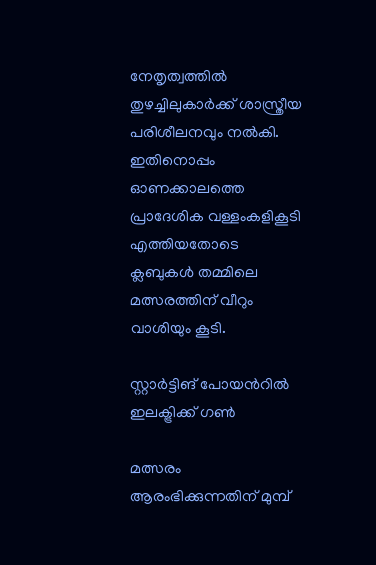നേതൃത്വത്തിൽ തുഴച്ചിലുകാർക്ക് ശാസ്ത്രീയ പരിശീലനവും നൽകി. ഇതിനൊപ്പം ഓണക്കാലത്തെ പ്രാദേശിക വള്ളംകളികൂടി എത്തിയതോടെ ക്ലബുകൾ തമ്മിലെ മത്സരത്തിന് വീറും വാശിയും കൂടി.

സ്റ്റാർട്ടിങ് പോയന്‍റിൽ ഇലക്ട്രിക്ക് ഗൺ

മത്സരം ആരംഭിക്കുന്നതിന് മുമ്പ്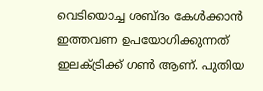വെടിയൊച്ച ശബ്ദം കേൾക്കാൻ ഇത്തവണ ഉപയോഗിക്കുന്നത് ഇലക്ട്രിക്ക് ഗൺ ആണ്. പുതിയ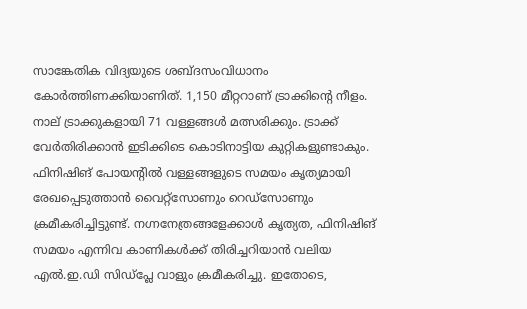സാങ്കേതിക വിദ്യയുടെ ശബ്ദസംവിധാനം കോർത്തിണക്കിയാണിത്. 1,150 മീറ്ററാണ് ട്രാക്കിന്‍റെ നീളം. നാല് ട്രാക്കുകളായി 71 വള്ളങ്ങൾ മത്സരിക്കും. ട്രാക്ക് വേർതിരിക്കാൻ ഇടിക്കിടെ കൊടിനാട്ടിയ കുറ്റികളുണ്ടാകും. ഫിനിഷിങ് പോയന്‍റിൽ വള്ളങ്ങളുടെ സമയം കൃത്യമായി രേഖപ്പെടുത്താൻ വൈറ്റ്സോണും റെഡ്സോണും ക്രമീകരിച്ചിട്ടുണ്ട്. നഗ്നനേത്രങ്ങളേക്കാൾ കൃത്യത, ഫിനിഷിങ് സമയം എന്നിവ കാണികൾക്ക് തിരിച്ചറിയാൻ വലിയ എൽ.ഇ.ഡി സിഡ്പ്ലേ വാളും ക്രമീകരിച്ചു. ഇതോടെ,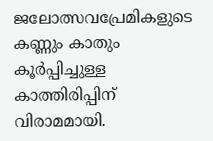ജലോത്സവപ്രേമികളുടെ കണ്ണും കാതും കൂർപ്പിച്ചുള്ള കാത്തിരിപ്പിന് വിരാമമായി.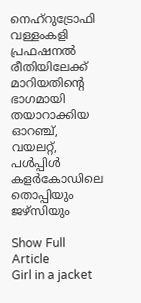നെഹ്റുട്രോഫി വള്ളംകളി പ്രഫഷനൽ രീതിയിലേക്ക് മാറിയതിന്‍റെ ഭാഗമായി തയാറാക്കിയ ഓറഞ്ച്, വയലറ്റ്, പൾപ്പിൾ കളർകോഡിലെ തൊപ്പിയും ജഴ്സിയും

Show Full Article
Girl in a jacket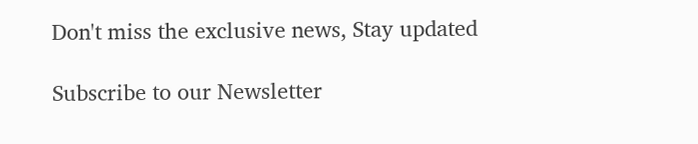Don't miss the exclusive news, Stay updated

Subscribe to our Newsletter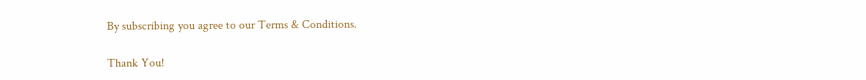By subscribing you agree to our Terms & Conditions.

Thank You!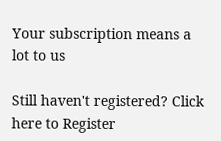Your subscription means a lot to us

Still haven't registered? Click here to Register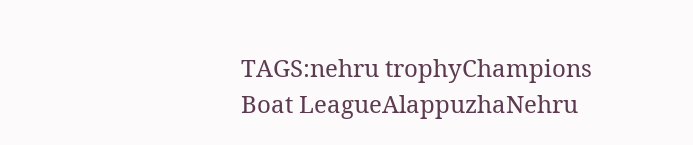TAGS:nehru trophyChampions Boat LeagueAlappuzhaNehru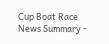Cup Boat Race
News Summary -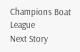Champions Boat League
Next Story